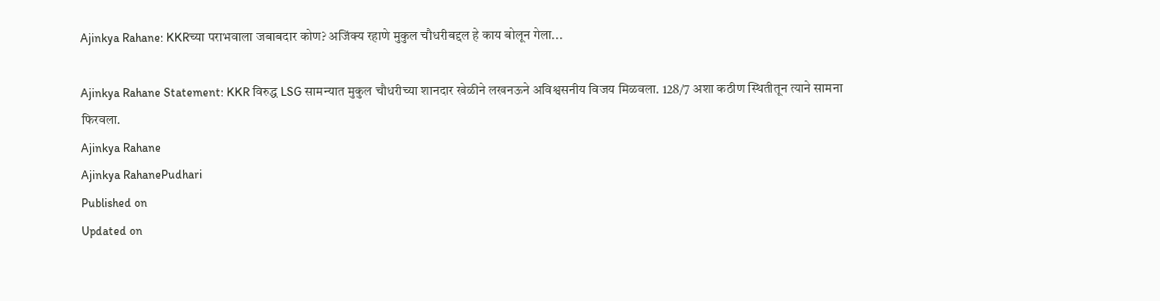Ajinkya Rahane: KKRच्या पराभवाला जबाबदार कोण? अजिंक्य रहाणे मुकुल चौधरीबद्दल हे काय बोलून गेला...

Ajinkya Rahane Statement: KKR विरुद्ध LSG सामन्यात मुकुल चौधरीच्या शानदार खेळीने लखनऊने अविश्वसनीय विजय मिळवला. 128/7 अशा कठीण स्थितीतून त्याने सामना फिरवला.
Ajinkya Rahane
Ajinkya RahanePudhari
Published on
Updated on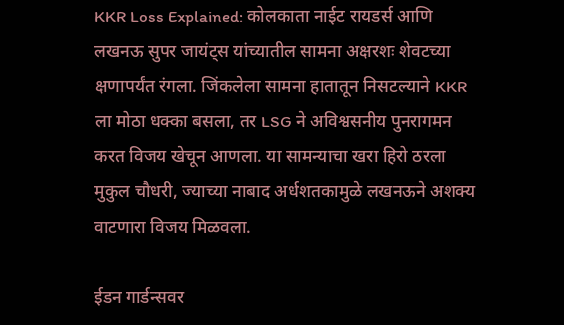KKR Loss Explained: कोलकाता नाईट रायडर्स आणि लखनऊ सुपर जायंट्स यांच्यातील सामना अक्षरशः शेवटच्या क्षणापर्यंत रंगला. जिंकलेला सामना हातातून निसटल्याने KKR ला मोठा धक्का बसला, तर LSG ने अविश्वसनीय पुनरागमन करत विजय खेचून आणला. या सामन्याचा खरा हिरो ठरला मुकुल चौधरी, ज्याच्या नाबाद अर्धशतकामुळे लखनऊने अशक्य वाटणारा विजय मिळवला.

ईडन गार्डन्सवर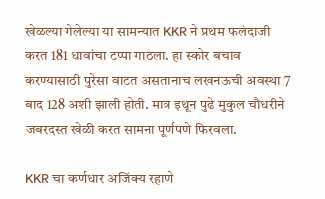खेळल्या गेलेल्या या सामन्यात KKR ने प्रथम फलंदाजी करत 181 धावांचा टप्पा गाठला. हा स्कोर बचाव करण्यासाठी पुरेसा वाटत असतानाच लखनऊची अवस्था 7 बाद 128 अशी झाली होती. मात्र इथून पुढे मुकुल चौधरीने जबरदस्त खेळी करत सामना पूर्णपणे फिरवला.

KKR चा कर्णधार अजिंक्य रहाणे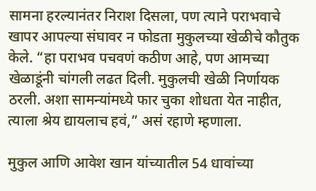सामना हरल्यानंतर निराश दिसला, पण त्याने पराभवाचे खापर आपल्या संघावर न फोडता मुकुलच्या खेळीचे कौतुक केले. “हा पराभव पचवणं कठीण आहे, पण आमच्या खेळाडूंनी चांगली लढत दिली. मुकुलची खेळी निर्णायक ठरली. अशा सामन्यांमध्ये फार चुका शोधता येत नाहीत, त्याला श्रेय द्यायलाच हवं,” असं रहाणे म्हणाला.

मुकुल आणि आवेश खान यांच्यातील 54 धावांच्या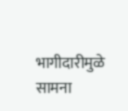भागीदारीमुळे सामना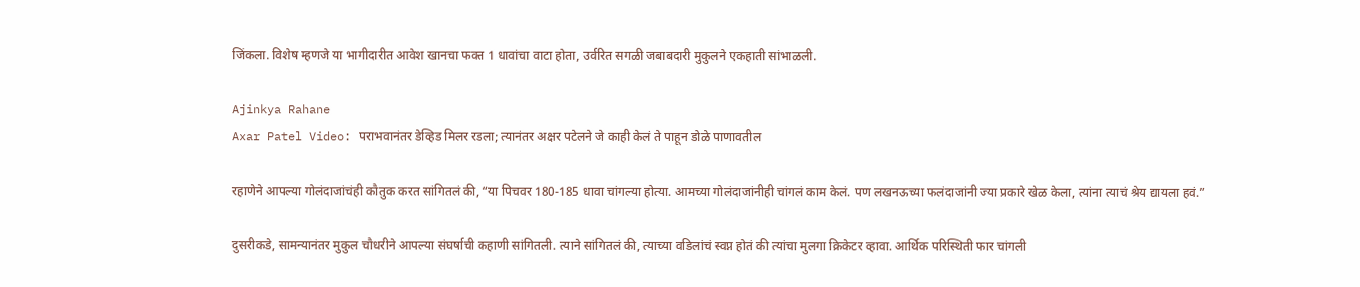जिंकला. विशेष म्हणजे या भागीदारीत आवेश खानचा फक्त 1 धावांचा वाटा होता, उर्वरित सगळी जबाबदारी मुकुलने एकहाती सांभाळली.

Ajinkya Rahane
Axar Patel Video: पराभवानंतर डेव्हिड मिलर रडला; त्यानंतर अक्षर पटेलने जे काही केलं ते पाहून डोळे पाणावतील

रहाणेने आपल्या गोलंदाजांचंही कौतुक करत सांगितलं की, “या पिचवर 180-185 धावा चांगल्या होत्या. आमच्या गोलंदाजांनीही चांगलं काम केलं. पण लखनऊच्या फलंदाजांनी ज्या प्रकारे खेळ केला, त्यांना त्याचं श्रेय द्यायला हवं.”

दुसरीकडे, सामन्यानंतर मुकुल चौधरीने आपल्या संघर्षाची कहाणी सांगितली. त्याने सांगितलं की, त्याच्या वडिलांचं स्वप्न होतं की त्यांचा मुलगा क्रिकेटर व्हावा. आर्थिक परिस्थिती फार चांगली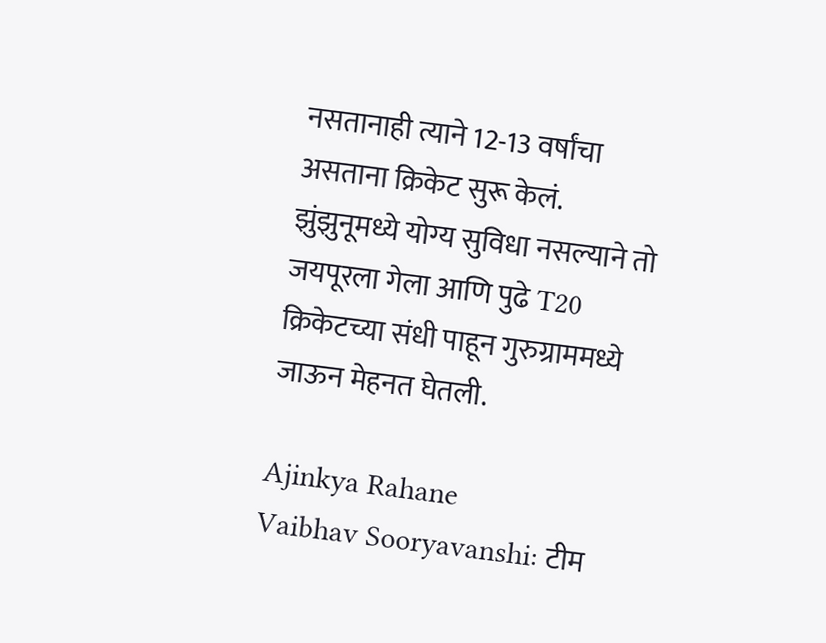नसतानाही त्याने 12-13 वर्षांचा असताना क्रिकेट सुरू केलं. झुंझुनूमध्ये योग्य सुविधा नसल्याने तो जयपूरला गेला आणि पुढे T20 क्रिकेटच्या संधी पाहून गुरुग्राममध्ये जाऊन मेहनत घेतली.

Ajinkya Rahane
Vaibhav Sooryavanshi: टीम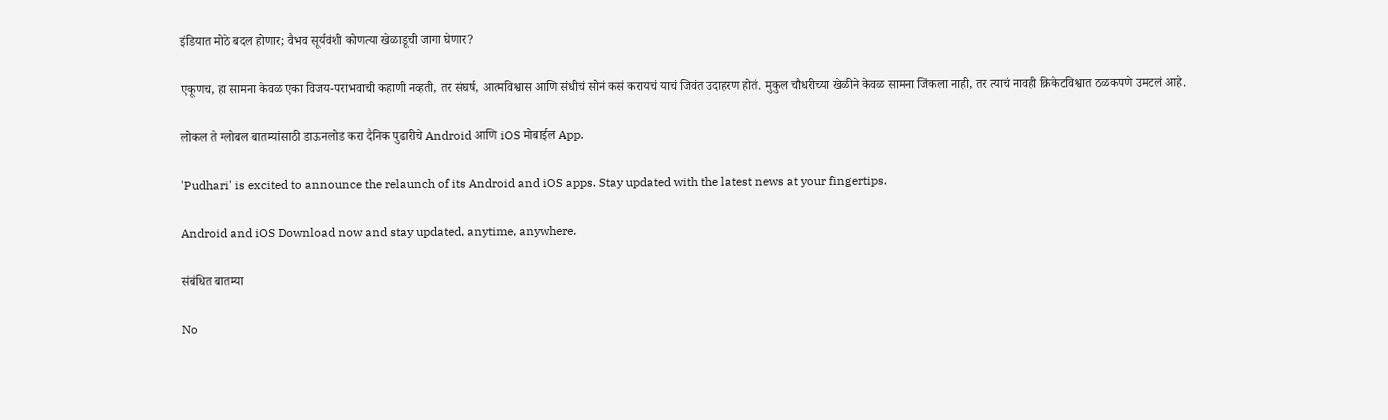इंडियात मोठे बदल होणार; वैभव सूर्यवंशी कोणत्या खेळाडूची जागा घेणार?

एकूणच, हा सामना केवळ एका विजय-पराभवाची कहाणी नव्हती, तर संघर्ष, आत्मविश्वास आणि संधीचं सोनं कसं करायचं याचं जिवंत उदाहरण होतं. मुकुल चौधरीच्या खेळीने केवळ सामना जिंकला नाही, तर त्याचं नावही क्रिकेटविश्वात ठळकपणे उमटलं आहे.

लोकल ते ग्लोबल बातम्यांसाठी डाऊनलोड करा दैनिक पुढारीचे Android आणि iOS मोबाईल App.

'Pudhari' is excited to announce the relaunch of its Android and iOS apps. Stay updated with the latest news at your fingertips.

Android and iOS Download now and stay updated, anytime, anywhere.

संबंधित बातम्या

No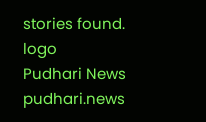stories found.
logo
Pudhari News
pudhari.news